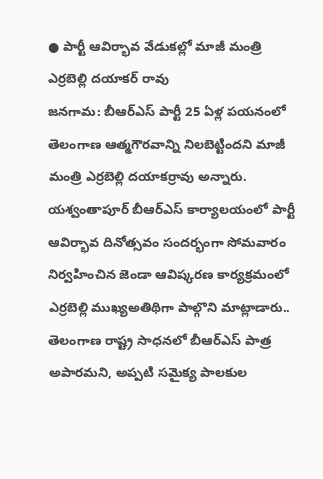● పార్టీ ఆవిర్భావ వేడుకల్లో మాజీ మంత్రి ఎర్రబెల్లి దయాకర్ రావు
జనగామ: బీఆర్ఎస్ పార్టీ 25 ఏళ్ల పయనంలో తెలంగాణ ఆత్మగౌరవాన్ని నిలబెట్టిందని మాజీ మంత్రి ఎర్రబెల్లి దయాకర్రావు అన్నారు. యశ్వంతాపూర్ బీఆర్ఎస్ కార్యాలయంలో పార్టీ ఆవిర్భావ దినోత్సవం సందర్భంగా సోమవారం నిర్వహించిన జెండా ఆవిష్కరణ కార్యక్రమంలో ఎర్రబెల్లి ముఖ్యఅతిథిగా పాల్గొని మాట్లాడారు.. తెలంగాణ రాష్ట్ర సాధనలో బీఆర్ఎస్ పాత్ర అపారమని, అప్పటి సమైక్య పాలకుల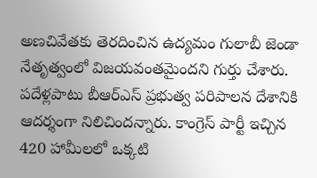అణచివేతకు తెరదించిన ఉద్యమం గులాబీ జెండా నేతృత్వంలో విజయవంతమైందని గుర్తు చేశారు. పదేళ్లపాటు బీఆర్ఎస్ ప్రభుత్వ పరిపాలన దేశానికి ఆదర్శంగా నిలిచిందన్నారు. కాంగ్రెస్ పార్టీ ఇచ్చిన 420 హామీలలో ఒక్కటి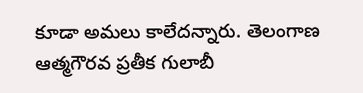కూడా అమలు కాలేదన్నారు. తెలంగాణ ఆత్మగౌరవ ప్రతీక గులాబీ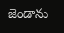జెండాను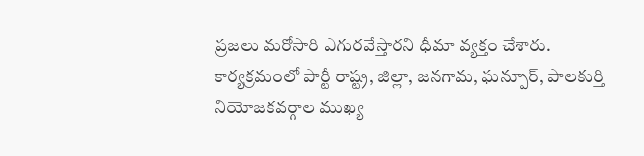ప్రజలు మరోసారి ఎగురవేస్తారని ధీమా వ్యక్తం చేశారు. కార్యక్రమంలో పార్టీ రాష్ట్ర, జిల్లా, జనగామ, ఘన్పూర్, పాలకుర్తి నియోజకవర్గాల ముఖ్య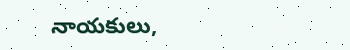నాయకులు,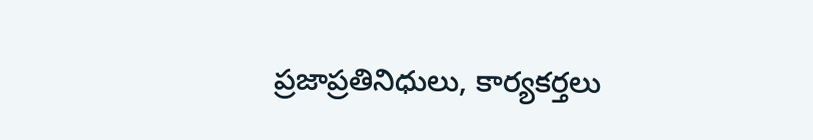ప్రజాప్రతినిధులు, కార్యకర్తలు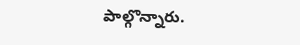పాల్గొన్నారు.